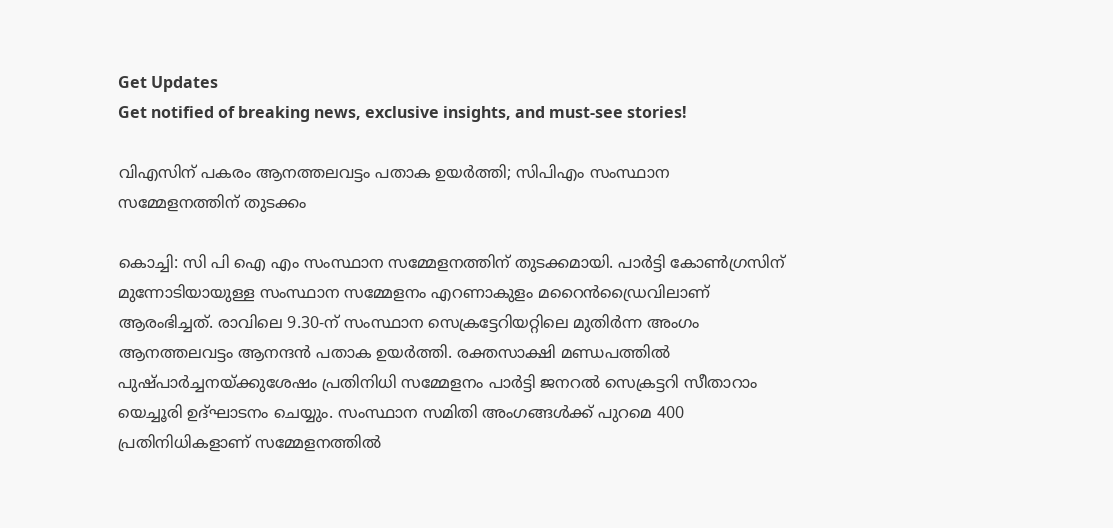Get Updates
Get notified of breaking news, exclusive insights, and must-see stories!

വിഎസിന് പകരം ആനത്തലവട്ടം പതാക ഉയര്‍ത്തി; സിപിഎം സംസ്ഥാന സമ്മേളനത്തിന് തുടക്കം

കൊച്ചി: സി പി ഐ എം സംസ്ഥാന സമ്മേളനത്തിന് തുടക്കമായി. പാര്‍ട്ടി കോണ്‍ഗ്രസിന് മുന്നോടിയായുള്ള സംസ്ഥാന സമ്മേളനം എറണാകുളം മറൈന്‍ഡ്രൈവിലാണ് ആരംഭിച്ചത്. രാവിലെ 9.30-ന് സംസ്ഥാന സെക്രട്ടേറിയറ്റിലെ മുതിര്‍ന്ന അംഗം ആനത്തലവട്ടം ആനന്ദന്‍ പതാക ഉയര്‍ത്തി. രക്തസാക്ഷി മണ്ഡപത്തില്‍ പുഷ്പാര്‍ച്ചനയ്ക്കുശേഷം പ്രതിനിധി സമ്മേളനം പാര്‍ട്ടി ജനറല്‍ സെക്രട്ടറി സീതാറാം യെച്ചൂരി ഉദ്ഘാടനം ചെയ്യും. സംസ്ഥാന സമിതി അംഗങ്ങള്‍ക്ക് പുറമെ 400 പ്രതിനിധികളാണ് സമ്മേളനത്തില്‍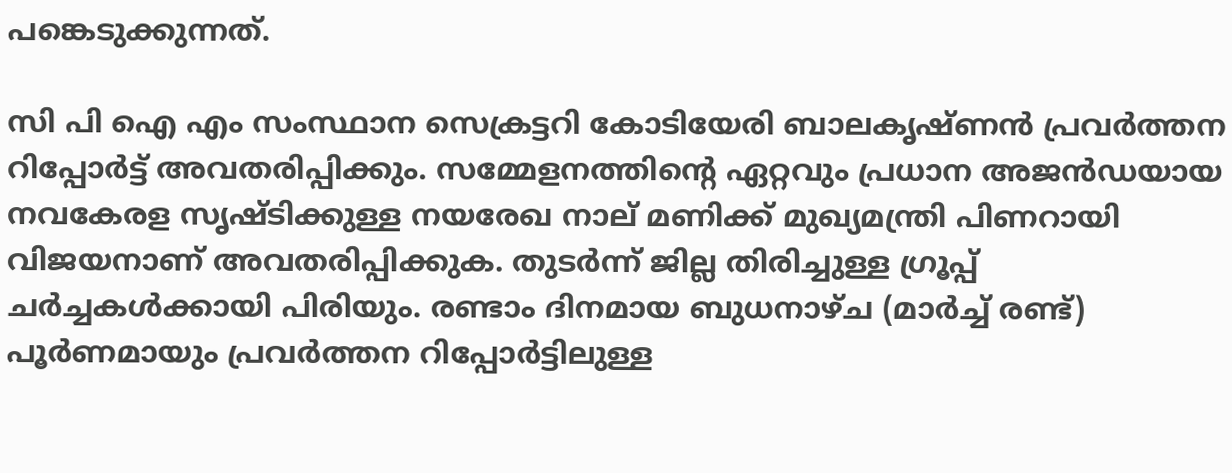പങ്കെടുക്കുന്നത്.

സി പി ഐ എം സംസ്ഥാന സെക്രട്ടറി കോടിയേരി ബാലകൃഷ്ണന്‍ പ്രവര്‍ത്തന റിപ്പോര്‍ട്ട് അവതരിപ്പിക്കും. സമ്മേളനത്തിന്റെ ഏറ്റവും പ്രധാന അജന്‍ഡയായ നവകേരള സൃഷ്ടിക്കുള്ള നയരേഖ നാല് മണിക്ക് മുഖ്യമന്ത്രി പിണറായി വിജയനാണ് അവതരിപ്പിക്കുക. തുടര്‍ന്ന് ജില്ല തിരിച്ചുള്ള ഗ്രൂപ്പ് ചര്‍ച്ചകള്‍ക്കായി പിരിയും. രണ്ടാം ദിനമായ ബുധനാഴ്ച (മാര്‍ച്ച് രണ്ട്) പൂര്‍ണമായും പ്രവര്‍ത്തന റിപ്പോര്‍ട്ടിലുള്ള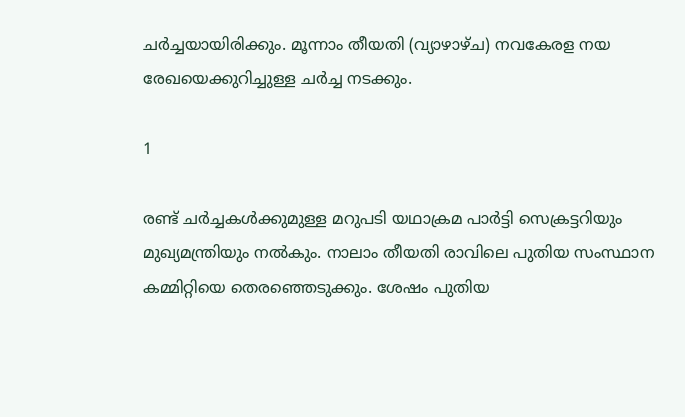ചര്‍ച്ചയായിരിക്കും. മൂന്നാം തീയതി (വ്യാഴാഴ്ച) നവകേരള നയ രേഖയെക്കുറിച്ചുള്ള ചര്‍ച്ച നടക്കും.

1

രണ്ട് ചര്‍ച്ചകള്‍ക്കുമുള്ള മറുപടി യഥാക്രമ പാര്‍ട്ടി സെക്രട്ടറിയും മുഖ്യമന്ത്രിയും നല്‍കും. നാലാം തീയതി രാവിലെ പുതിയ സംസ്ഥാന കമ്മിറ്റിയെ തെരഞ്ഞെടുക്കും. ശേഷം പുതിയ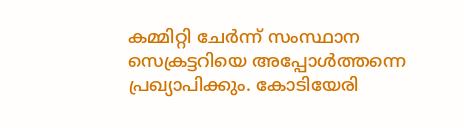കമ്മിറ്റി ചേര്‍ന്ന് സംസ്ഥാന സെക്രട്ടറിയെ അപ്പോള്‍ത്തന്നെ പ്രഖ്യാപിക്കും. കോടിയേരി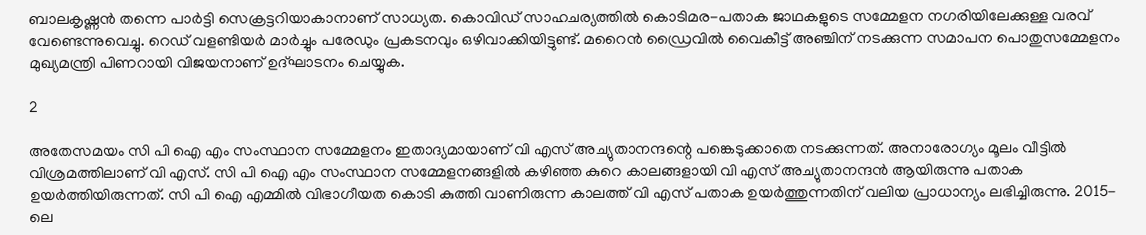ബാലകൃഷ്ണന്‍ തന്നെ പാര്‍ട്ടി സെക്രട്ടറിയാകാനാണ് സാധ്യത. കൊവിഡ് സാഹചര്യത്തില്‍ കൊടിമര-പതാക ജാഥകളുടെ സമ്മേളന നഗരിയിലേക്കുള്ള വരവ് വേണ്ടെന്നുവെച്ചു. റെഡ് വളണ്ടിയര്‍ മാര്‍ച്ചും പരേഡും പ്രകടനവും ഒഴിവാക്കിയിട്ടുണ്ട്. മറൈന്‍ ഡ്രൈവില്‍ വൈകീട്ട് അഞ്ചിന് നടക്കുന്ന സമാപന പൊതുസമ്മേളനം മുഖ്യമന്ത്രി പിണറായി വിജയനാണ് ഉദ്ഘാടനം ചെയ്യുക.

2

അതേസമയം സി പി ഐ എം സംസ്ഥാന സമ്മേളനം ഇതാദ്യമായാണ് വി എസ് അച്യുതാനന്ദന്റെ പങ്കെടുക്കാതെ നടക്കുന്നത്. അനാരോഗ്യം മൂലം വീട്ടില്‍ വിശ്രമത്തിലാണ് വി എസ്. സി പി ഐ എം സംസ്ഥാന സമ്മേളനങ്ങളില്‍ കഴിഞ്ഞ കുറെ കാലങ്ങളായി വി എസ് അച്യുതാനന്ദന്‍ ആയിരുന്നു പതാക ഉയര്‍ത്തിയിരുന്നത്. സി പി ഐ എമ്മില്‍ വിഭാഗീയത കൊടി കുത്തി വാണിരുന്ന കാലത്ത് വി എസ് പതാക ഉയര്‍ത്തുന്നതിന് വലിയ പ്രാധാന്യം ലഭിച്ചിരുന്നു. 2015-ലെ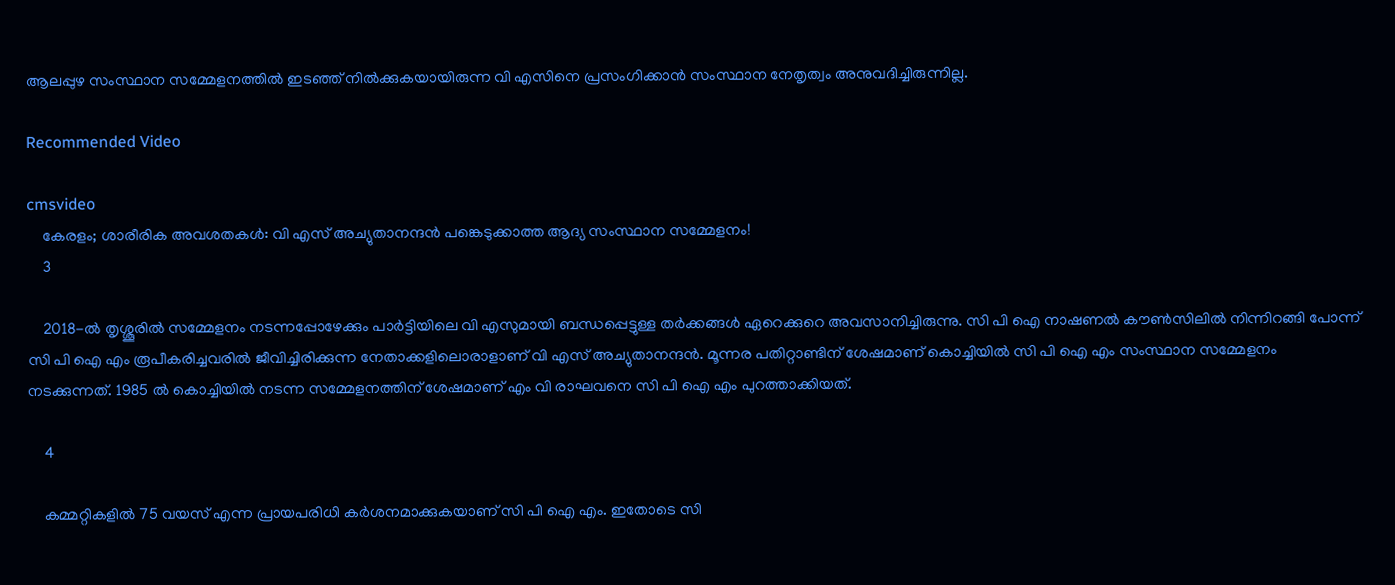ആലപ്പുഴ സംസ്ഥാന സമ്മേളനത്തില്‍ ഇടഞ്ഞ് നില്‍ക്കുകയായിരുന്ന വി എസിനെ പ്രസംഗിക്കാന്‍ സംസ്ഥാന നേതൃത്വം അനുവദിച്ചിരുന്നില്ല.

Recommended Video

cmsvideo
    കേരളം; ശാരീരിക അവശതകൾ: വി എസ് അച്യുതാനന്ദൻ പങ്കെടുക്കാത്ത ആദ്യ സംസ്ഥാന സമ്മേളനം!
    3

    2018-ല്‍ തൃശ്ശൂരില്‍ സമ്മേളനം നടന്നപ്പോഴേക്കും പാര്‍ട്ടിയിലെ വി എസുമായി ബന്ധപ്പെട്ടുള്ള തര്‍ക്കങ്ങള്‍ ഏറെക്കുറെ അവസാനിച്ചിരുന്നു. സി പി ഐ നാഷണല്‍ കൗണ്‍സിലില്‍ നിന്നിറങ്ങി പോന്ന് സി പി ഐ എം രൂപീകരിച്ചവരില്‍ ജീവിച്ചിരിക്കുന്ന നേതാക്കളിലൊരാളാണ് വി എസ് അച്യുതാനന്ദന്‍. മൂന്നര പതിറ്റാണ്ടിന് ശേഷമാണ് കൊച്ചിയില്‍ സി പി ഐ എം സംസ്ഥാന സമ്മേളനം നടക്കുന്നത്. 1985 ല്‍ കൊച്ചിയില്‍ നടന്ന സമ്മേളനത്തിന് ശേഷമാണ് എം വി രാഘവനെ സി പി ഐ എം പുറത്താക്കിയത്.

    4

    കമ്മറ്റികളില്‍ 75 വയസ് എന്ന പ്രായപരിധി കര്‍ശനമാക്കുകയാണ് സി പി ഐ എം. ഇതോടെ സി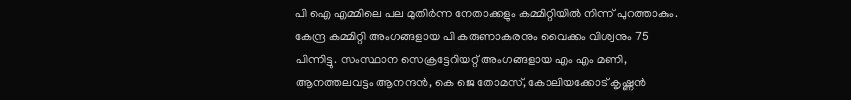പി ഐ എമ്മിലെ പല മുതിര്‍ന്ന നേതാക്കളും കമ്മിറ്റിയില്‍ നിന്ന് പുറത്താകും. കേന്ദ്ര കമ്മിറ്റി അംഗങ്ങളായ പി കരുണാകരനും വൈക്കം വിശ്വനും 75 പിന്നിട്ടു. സംസ്ഥാന സെക്രട്ടേറിയറ്റ് അംഗങ്ങളായ എം എം മണി, ആനത്തലവട്ടം ആനന്ദന്‍, കെ ജെ തോമസ്, കോലിയക്കോട് കൃഷ്ണന്‍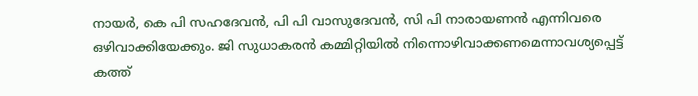നായര്‍, കെ പി സഹദേവന്‍, പി പി വാസുദേവന്‍, സി പി നാരായണന്‍ എന്നിവരെ ഒഴിവാക്കിയേക്കും. ജി സുധാകരന്‍ കമ്മിറ്റിയില്‍ നിന്നൊഴിവാക്കണമെന്നാവശ്യപ്പെട്ട് കത്ത്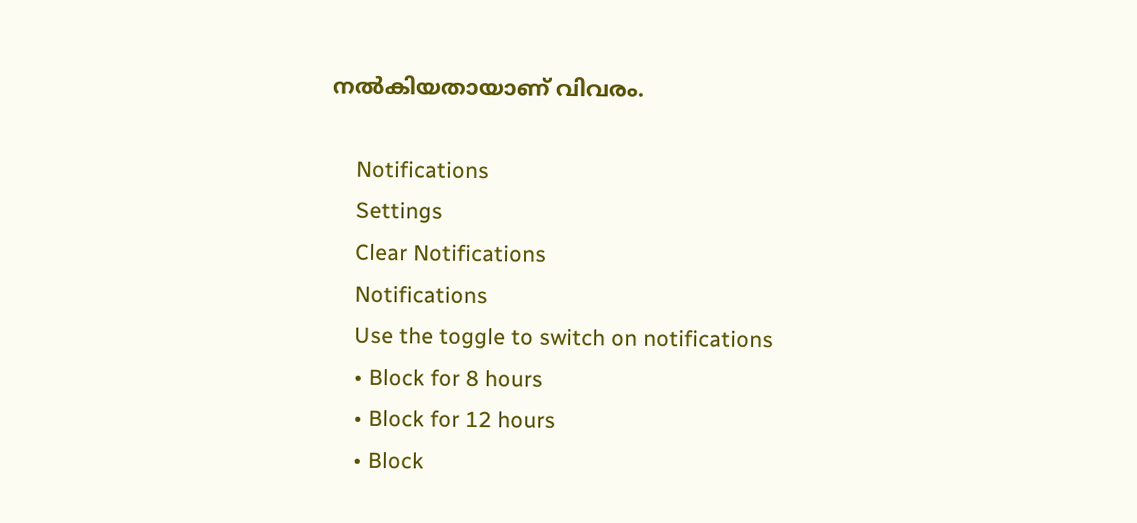നല്‍കിയതായാണ് വിവരം.

    Notifications
    Settings
    Clear Notifications
    Notifications
    Use the toggle to switch on notifications
    • Block for 8 hours
    • Block for 12 hours
    • Block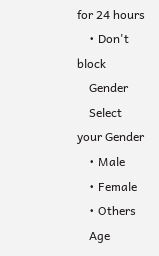for 24 hours
    • Don't block
    Gender
    Select your Gender
    • Male
    • Female
    • Others
    Age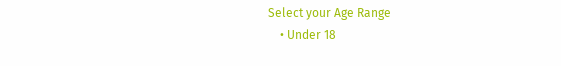Select your Age Range
    • Under 18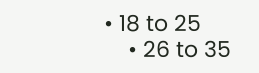• 18 to 25
    • 26 to 35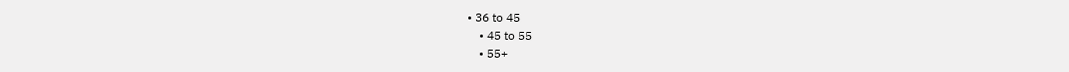• 36 to 45
    • 45 to 55
    • 55+